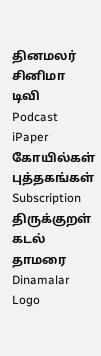தினமலர்
சினிமா
டிவி
Podcast
iPaper
கோயில்கள்
புத்தகங்கள்
Subscription
திருக்குறள்
கடல் தாமரை
Dinamalar Logo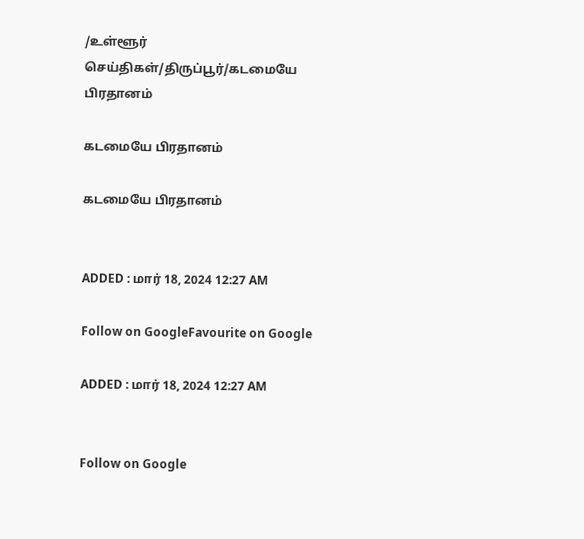/உள்ளூர் செய்திகள்/திருப்பூர்/கடமையே பிரதானம்

கடமையே பிரதானம்

கடமையே பிரதானம்


ADDED : மார் 18, 2024 12:27 AM

Follow on GoogleFavourite on Google

ADDED : மார் 18, 2024 12:27 AM


Follow on Google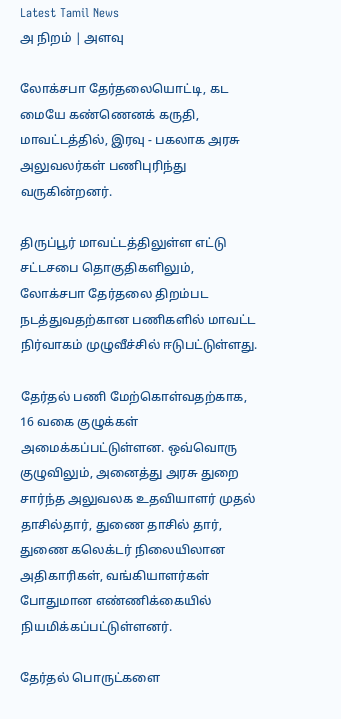Latest Tamil News
அ நிறம் | அளவு

லோக்சபா தேர்தலையொட்டி, கட மையே கண்ணெனக் கருதி, மாவட்டத்தில், இரவு - பகலாக அரசு அலுவலர்கள் பணிபுரிந்து வருகின்றனர்.

திருப்பூர் மாவட்டத்திலுள்ள எட்டு சட்டசபை தொகுதிகளிலும், லோக்சபா தேர்தலை திறம்பட நடத்துவதற்கான பணிகளில் மாவட்ட நிர்வாகம் முழுவீச்சில் ஈடுபட்டுள்ளது.

தேர்தல் பணி மேற்கொள்வதற்காக, 16 வகை குழுக்கள் அமைக்கப்பட்டுள்ளன. ஒவ்வொரு குழுவிலும், அனைத்து அரசு துறை சார்ந்த அலுவலக உதவியாளர் முதல் தாசில்தார், துணை தாசில் தார், துணை கலெக்டர் நிலையிலான அதிகாரிகள், வங்கியாளர்கள் போதுமான எண்ணிக்கையில் நியமிக்கப்பட்டுள்ளனர்.

தேர்தல் பொருட்களை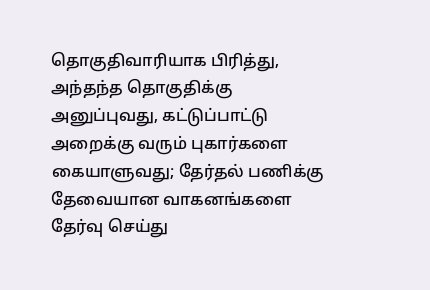தொகுதிவாரியாக பிரித்து, அந்தந்த தொகுதிக்கு அனுப்புவது, கட்டுப்பாட்டு அறைக்கு வரும் புகார்களை கையாளுவது; தேர்தல் பணிக்கு தேவையான வாகனங்களை தேர்வு செய்து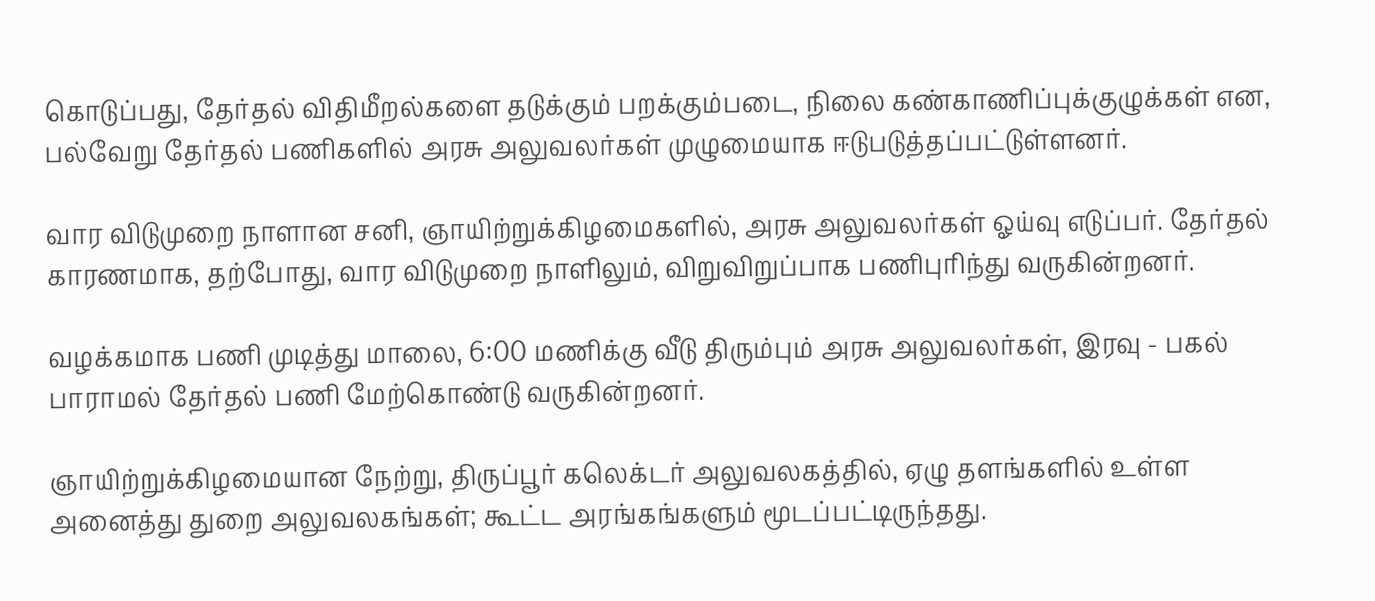கொடுப்பது, தேர்தல் விதிமீறல்களை தடுக்கும் பறக்கும்படை, நிலை கண்காணிப்புக்குழுக்கள் என, பல்வேறு தேர்தல் பணிகளில் அரசு அலுவலர்கள் முழுமையாக ஈடுபடுத்தப்பட்டுள்ளனர்.

வார விடுமுறை நாளான சனி, ஞாயிற்றுக்கிழமைகளில், அரசு அலுவலர்கள் ஓய்வு எடுப்பர். தேர்தல் காரணமாக, தற்போது, வார விடுமுறை நாளிலும், விறுவிறுப்பாக பணிபுரிந்து வருகின்றனர்.

வழக்கமாக பணி முடித்து மாலை, 6:00 மணிக்கு வீடு திரும்பும் அரசு அலுவலர்கள், இரவு - பகல் பாராமல் தேர்தல் பணி மேற்கொண்டு வருகின்றனர்.

ஞாயிற்றுக்கிழமையான நேற்று, திருப்பூர் கலெக்டர் அலுவலகத்தில், ஏழு தளங்களில் உள்ள அனைத்து துறை அலுவலகங்கள்; கூட்ட அரங்கங்களும் மூடப்பட்டிருந்தது.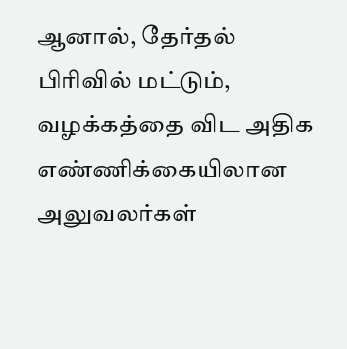ஆனால், தேர்தல் பிரிவில் மட்டும், வழக்கத்தை விட அதிக எண்ணிக்கையிலான அலுவலர்கள்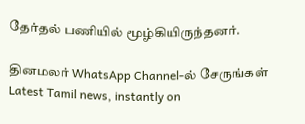தேர்தல் பணியில் மூழ்கியிருந்தனர்.

தினமலர் WhatsApp Channel-ல் சேருங்கள்
Latest Tamil news, instantly on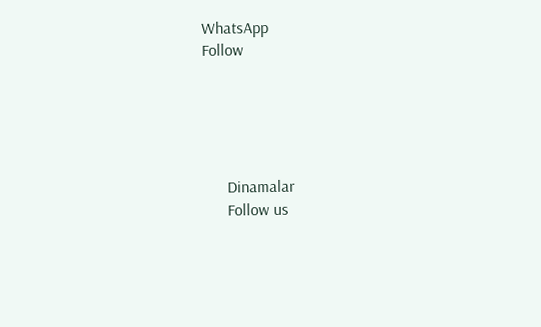WhatsApp
Follow





      Dinamalar
      Follow us